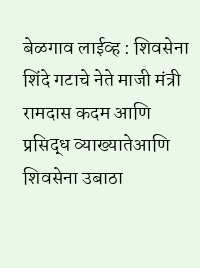बेळगाव लाईव्ह : शिवसेना शिंदे गटाचे नेते माजी मंत्री रामदास कदम आणि प्रसिद्ध व्याख्यातेआणि शिवसेना उबाठा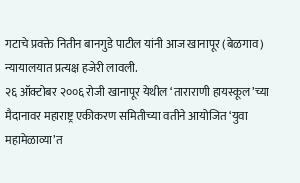गटाचे प्रवक्ते नितीन बानगुडे पाटील यांनी आज खानापूर (बेळगाव) न्यायालयात प्रत्यक्ष हजेरी लावली.
२६ ऑक्टोबर २००६ रोजी खानापूर येथील ‘ताराराणी हायस्कूल’च्या मैदानावर महाराष्ट्र एकीकरण समितीच्या वतीने आयोजित ‘युवा महामेळाव्या’त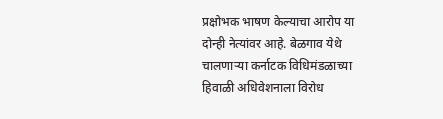प्रक्षोभक भाषण केल्याचा आरोप या दोन्ही नेत्यांवर आहे. बेळगाव येथे चालणाऱ्या कर्नाटक विधिमंडळाच्या हिवाळी अधिवेशनाला विरोध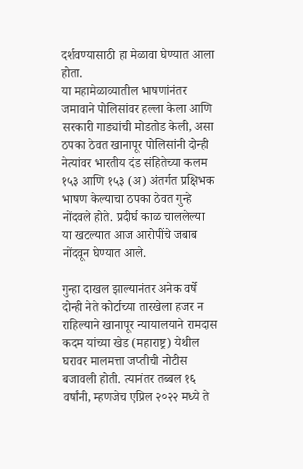दर्शवण्यासाठी हा मेळावा घेण्यात आला होता.
या महामेळाव्यातील भाषणांनंतर जमावाने पोलिसांवर हल्ला केला आणि सरकारी गाड्यांची मोडतोड केली, असा ठपका ठेवत खानापूर पोलिसांनी दोन्ही नेत्यांवर भारतीय दंड संहितेच्या कलम १५३ आणि १५३ (अ) अंतर्गत प्रक्षिभक भाषण केल्याचा ठपका ठेवत गुन्हे नोंदवले होते. प्रदीर्घ काळ चाललेल्या या खटल्यात आज आरोपींचे जबाब नोंदवून घेण्यात आले.

गुन्हा दाखल झाल्यानंतर अनेक वर्षे दोन्ही नेते कोर्टाच्या तारखेला हजर न राहिल्याने खानापूर न्यायालयाने रामदास कदम यांच्या खेड (महाराष्ट्र) येथील घरावर मालमत्ता जप्तीची नोटीस बजावली होती. त्यानंतर तब्बल १६ वर्षांनी, म्हणजेच एप्रिल २०२२ मध्ये ते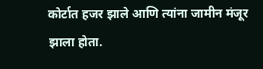कोर्टात हजर झाले आणि त्यांना जामीन मंजूर झाला होता.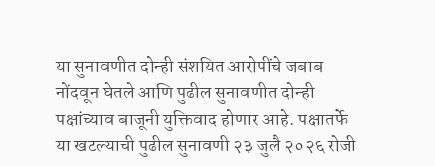या सुनावणीत दोन्ही संशयित आरोपींचे जबाब नोंदवून घेतले आणि पुढील सुनावणीत दोन्ही पक्षांच्याव बाजूनी युक्तिवाद होणार आहे. पक्षातर्फे या खटल्याची पुढील सुनावणी २३ जुलै २०२६ रोजी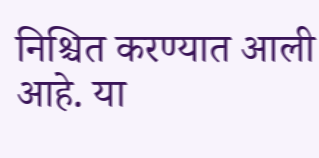निश्चित करण्यात आली आहे. या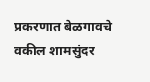प्रकरणात बेळगावचे वकील शामसुंदर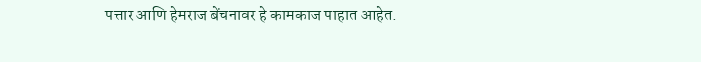पत्तार आणि हेमराज बेंचनावर हे कामकाज पाहात आहेत.